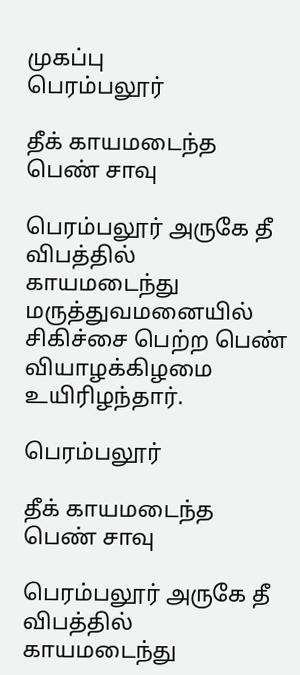முகப்பு
பெரம்பலூர்

தீக் காயமடைந்த பெண் சாவு

பெரம்பலூர் அருகே தீ விபத்தில் காயமடைந்து மருத்துவமனையில் சிகிச்சை பெற்ற பெண் வியாழக்கிழமை உயிரிழந்தார்.

பெரம்பலூர்

தீக் காயமடைந்த பெண் சாவு

பெரம்பலூர் அருகே தீ விபத்தில் காயமடைந்து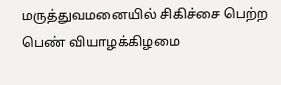மருத்துவமனையில் சிகிச்சை பெற்ற பெண் வியாழக்கிழமை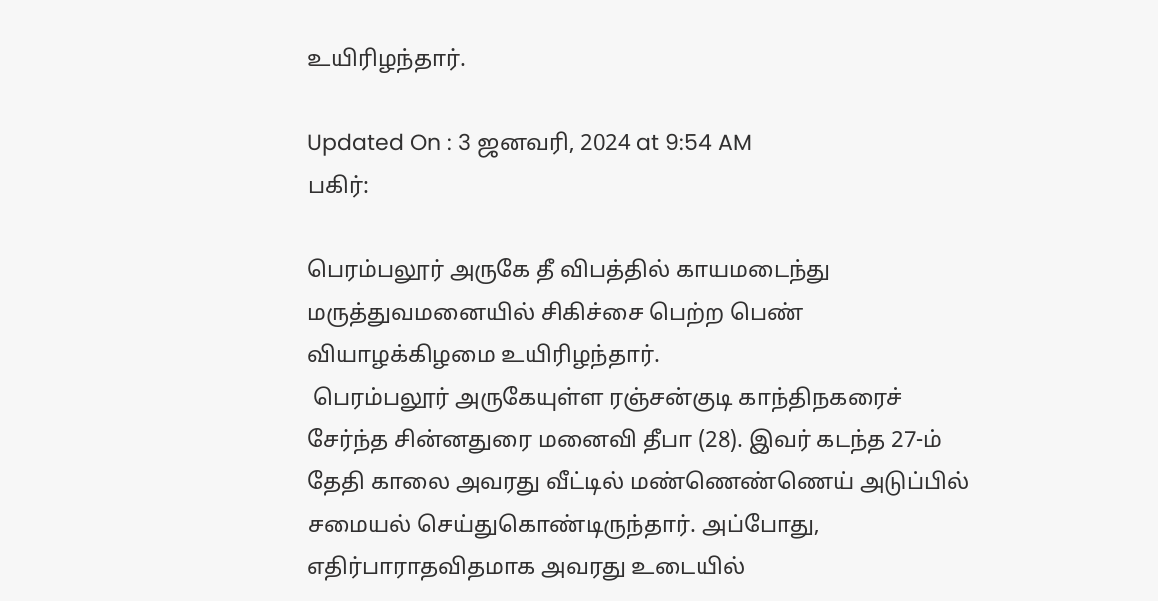உயிரிழந்தார்.

Updated On : 3 ஜனவரி, 2024 at 9:54 AM
பகிர்:

பெரம்பலூர் அருகே தீ விபத்தில் காயமடைந்து மருத்துவமனையில் சிகிச்சை பெற்ற பெண் வியாழக்கிழமை உயிரிழந்தார்.
 பெரம்பலூர் அருகேயுள்ள ரஞ்சன்குடி காந்திநகரைச் சேர்ந்த சின்னதுரை மனைவி தீபா (28). இவர் கடந்த 27-ம் தேதி காலை அவரது வீட்டில் மண்ணெண்ணெய் அடுப்பில் சமையல் செய்துகொண்டிருந்தார். அப்போது, எதிர்பாராதவிதமாக அவரது உடையில்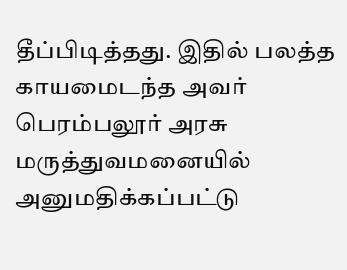தீப்பிடித்தது. இதில் பலத்த காயமைடந்த அவர் பெரம்பலூர் அரசு மருத்துவமனையில் அனுமதிக்கப்பட்டு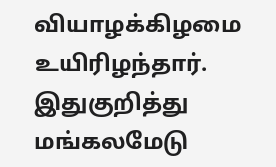வியாழக்கிழமை உயிரிழந்தார். இதுகுறித்து மங்கலமேடு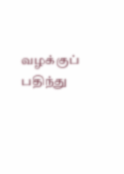வழக்குப் பதிந்து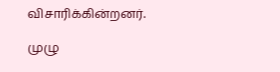விசாரிக்கின்றனர்.

முழு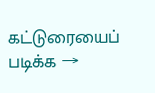கட்டுரையைப் படிக்க →